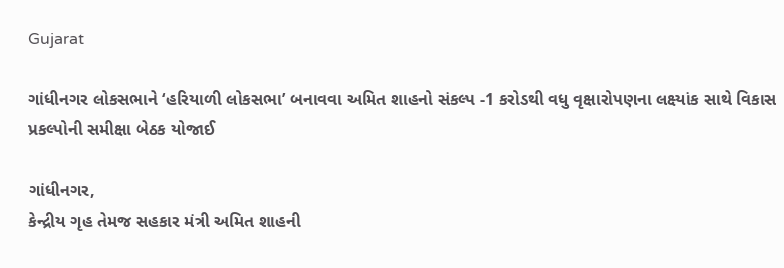Gujarat

ગાંધીનગર લોકસભાને ‘હરિયાળી લોકસભા’ બનાવવા અમિત શાહનો સંકલ્પ -1 કરોડથી વધુ વૃક્ષારોપણના લક્ષ્યાંક સાથે વિકાસ પ્રકલ્પોની સમીક્ષા બેઠક યોજાઈ

ગાંધીનગર,
કેન્દ્રીય ગૃહ તેમજ સહકાર મંત્રી અમિત શાહની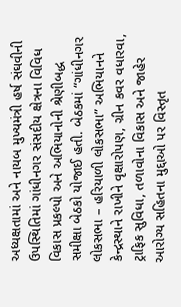અધ્યક્ષતામાં અને નાયબ મુખ્યમંત્રી હર્ષ સંઘવીની ઉપસ્થિતિમાં ગાંધીનગર સંસદીય ક્ષેત્રના વિવિધ વિકાસ પ્રકલ્પો અને અભિયાનોની શ્રેણીબદ્ધ સમીક્ષા બેઠકો યોજાઈ હતી. બેઠકમાં “ગાંધીનગર લોકસભા – હરિયાળી લોકસભા” અભિયાનને કેન્દ્રસ્થાને રાખીને વૃક્ષારોપણ, ગ્રીન કવર વધારવા, ટ્રાફિક સુવિધા, તળાવોના વિકાસ અને જાહેર આરોગ્ય સહિતના મુદ્દાઓ પર વિસ્તૃત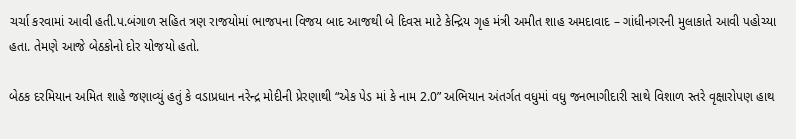ચર્ચા કરવામાં આવી હતી.પ.બંગાળ સહિત ત્રણ રાજયોમાં ભાજપના વિજય બાદ આજથી બે દિવસ માટે કેન્દ્રિય ગૃહ મંત્રી અમીત શાહ અમદાવાદ – ગાંધીનગરની મુલાકાતે આવી પહોચ્યા હતા. તેમણે આજે બેઠકોનો દોર યોજયો હતો.

બેઠક દરમિયાન અમિત શાહે જણાવ્યું હતું કે વડાપ્રધાન નરેન્દ્ર મોદીની પ્રેરણાથી “એક પેડ માં કે નામ 2.0” અભિયાન અંતર્ગત વધુમાં વધુ જનભાગીદારી સાથે વિશાળ સ્તરે વૃક્ષારોપણ હાથ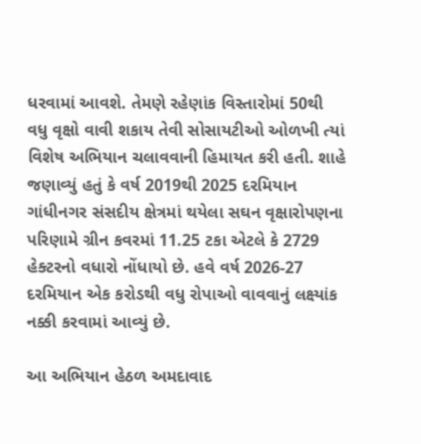ધરવામાં આવશે. તેમણે રહેણાંક વિસ્તારોમાં 50થી વધુ વૃક્ષો વાવી શકાય તેવી સોસાયટીઓ ઓળખી ત્યાં વિશેષ અભિયાન ચલાવવાની હિમાયત કરી હતી. શાહે જણાવ્યું હતું કે વર્ષ 2019થી 2025 દરમિયાન ગાંધીનગર સંસદીય ક્ષેત્રમાં થયેલા સઘન વૃક્ષારોપણના પરિણામે ગ્રીન કવરમાં 11.25 ટકા એટલે કે 2729 હેક્ટરનો વધારો નોંધાયો છે. હવે વર્ષ 2026-27 દરમિયાન એક કરોડથી વધુ રોપાઓ વાવવાનું લક્ષ્યાંક નક્કી કરવામાં આવ્યું છે.

આ અભિયાન હેઠળ અમદાવાદ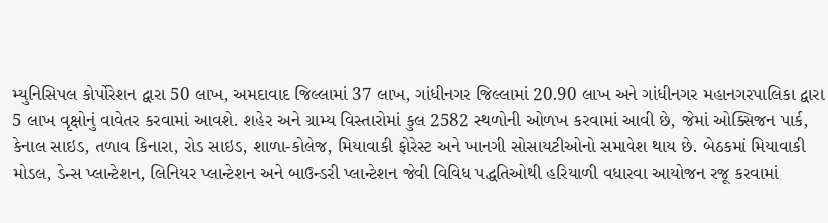મ્યુનિસિપલ કોર્પોરેશન દ્વારા 50 લાખ, અમદાવાદ જિલ્લામાં 37 લાખ, ગાંધીનગર જિલ્લામાં 20.90 લાખ અને ગાંધીનગર મહાનગરપાલિકા દ્વારા 5 લાખ વૃક્ષોનું વાવેતર કરવામાં આવશે. શહેર અને ગ્રામ્ય વિસ્તારોમાં કુલ 2582 સ્થળોની ઓળખ કરવામાં આવી છે, જેમાં ઓક્સિજન પાર્ક, કેનાલ સાઇડ, તળાવ કિનારા, રોડ સાઇડ, શાળા-કોલેજ, મિયાવાકી ફોરેસ્ટ અને ખાનગી સોસાયટીઓનો સમાવેશ થાય છે. બેઠકમાં મિયાવાકી મોડલ, ડેન્સ પ્લાન્ટેશન, લિનિયર પ્લાન્ટેશન અને બાઉન્ડરી પ્લાન્ટેશન જેવી વિવિધ પદ્ધતિઓથી હરિયાળી વધારવા આયોજન રજૂ કરવામાં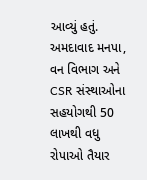આવ્યું હતું. અમદાવાદ મનપા, વન વિભાગ અને CSR સંસ્થાઓના સહયોગથી 50 લાખથી વધુ રોપાઓ તૈયાર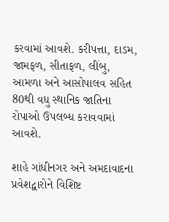કરવામાં આવશે. કરીપત્તા, દાડમ, જામફળ, સીતાફળ, લીંબુ, આમળા અને આસોપાલવ સહિત 80થી વધુ સ્થાનિક જાતિના રોપાઓ ઉપલબ્ધ કરાવવામાં આવશે.

શાહે ગાંધીનગર અને અમદાવાદના પ્રવેશદ્વારોને વિશિષ્ટ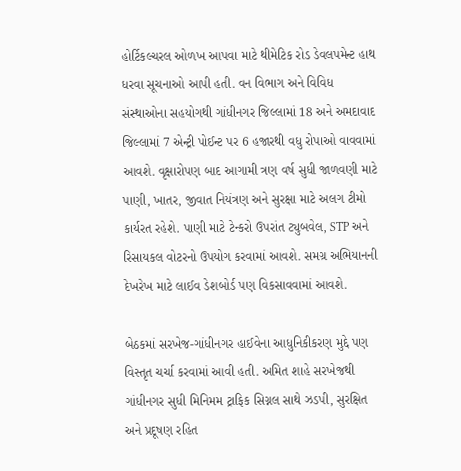હોર્ટિકલ્ચરલ ઓળખ આપવા માટે થીમેટિક રોડ ડેવલપમેન્ટ હાથ ધરવા સૂચનાઓ આપી હતી. વન વિભાગ અને વિવિધ સંસ્થાઓના સહયોગથી ગાંધીનગર જિલ્લામાં 18 અને અમદાવાદ જિલ્લામાં 7 એન્ટ્રી પોઈન્ટ પર 6 હજારથી વધુ રોપાઓ વાવવામાં આવશે. વૃક્ષારોપણ બાદ આગામી ત્રણ વર્ષ સુધી જાળવણી માટે પાણી, ખાતર, જીવાત નિયંત્રણ અને સુરક્ષા માટે અલગ ટીમો કાર્યરત રહેશે. પાણી માટે ટેન્કરો ઉપરાંત ટ્યુબવેલ, STP અને રિસાયકલ વોટરનો ઉપયોગ કરવામાં આવશે. સમગ્ર અભિયાનની દેખરેખ માટે લાઈવ ડેશબોર્ડ પણ વિકસાવવામાં આવશે.

બેઠકમાં સરખેજ-ગાંધીનગર હાઈવેના આધુનિકીકરણ મુદ્દે પણ વિસ્તૃત ચર્ચા કરવામાં આવી હતી. અમિત શાહે સરખેજથી ગાંધીનગર સુધી મિનિમમ ટ્રાફિક સિગ્નલ સાથે ઝડપી, સુરક્ષિત અને પ્રદૂષણ રહિત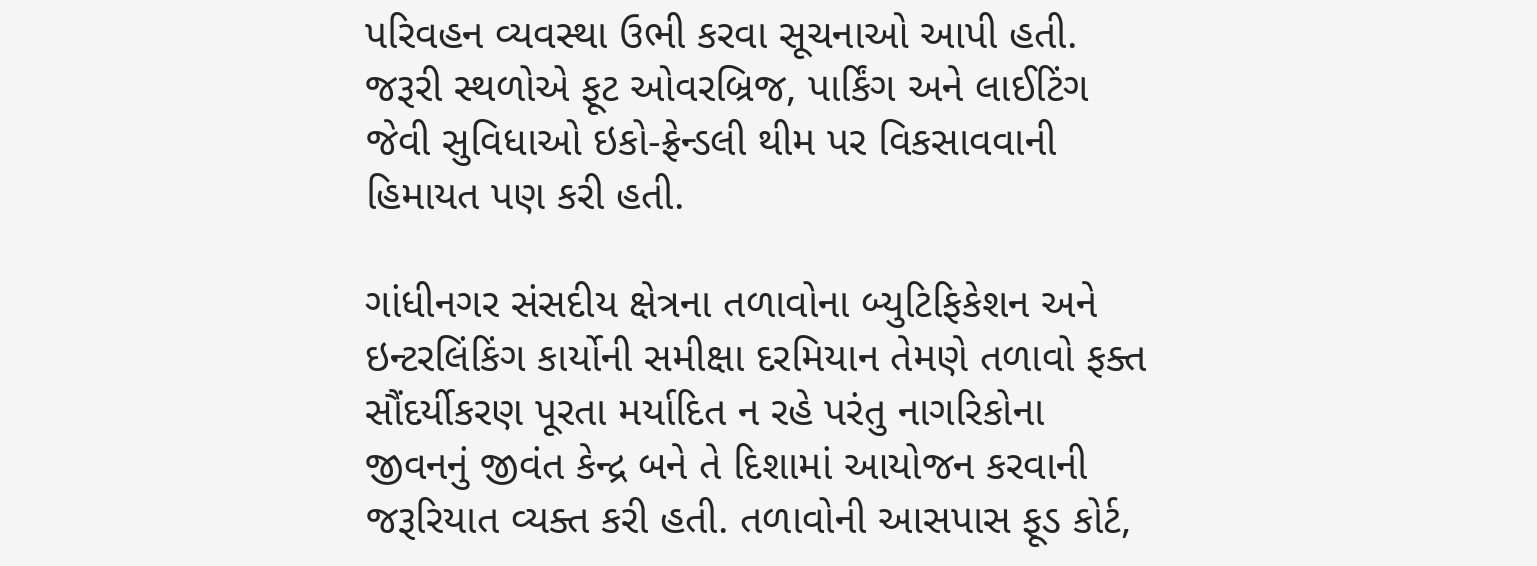પરિવહન વ્યવસ્થા ઉભી કરવા સૂચનાઓ આપી હતી. જરૂરી સ્થળોએ ફૂટ ઓવરબ્રિજ, પાર્કિંગ અને લાઈટિંગ જેવી સુવિધાઓ ઇકો-ફ્રેન્ડલી થીમ પર વિકસાવવાની હિમાયત પણ કરી હતી.

ગાંધીનગર સંસદીય ક્ષેત્રના તળાવોના બ્યુટિફિકેશન અને ઇન્ટરલિંકિંગ કાર્યોની સમીક્ષા દરમિયાન તેમણે તળાવો ફક્ત સૌંદર્યીકરણ પૂરતા મર્યાદિત ન રહે પરંતુ નાગરિકોના જીવનનું જીવંત કેન્દ્ર બને તે દિશામાં આયોજન કરવાની જરૂરિયાત વ્યક્ત કરી હતી. તળાવોની આસપાસ ફૂડ કોર્ટ,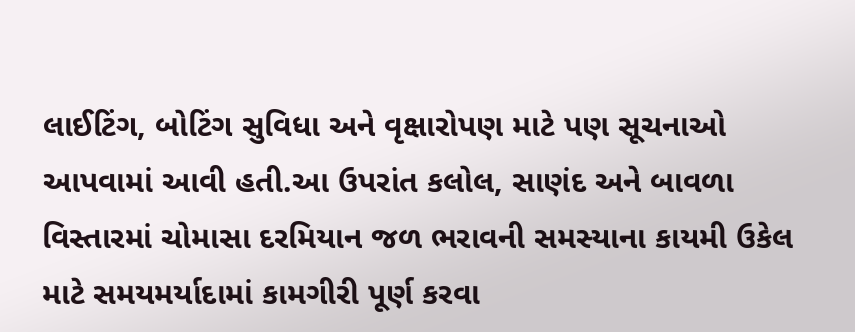લાઈટિંગ, બોટિંગ સુવિધા અને વૃક્ષારોપણ માટે પણ સૂચનાઓ આપવામાં આવી હતી.આ ઉપરાંત કલોલ, સાણંદ અને બાવળા વિસ્તારમાં ચોમાસા દરમિયાન જળ ભરાવની સમસ્યાના કાયમી ઉકેલ માટે સમયમર્યાદામાં કામગીરી પૂર્ણ કરવા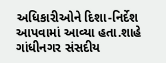અધિકારીઓને દિશા-નિર્દેશ આપવામાં આવ્યા હતા.શાહે ગાંધીનગર સંસદીય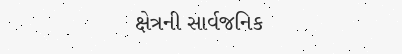ક્ષેત્રની સાર્વજનિક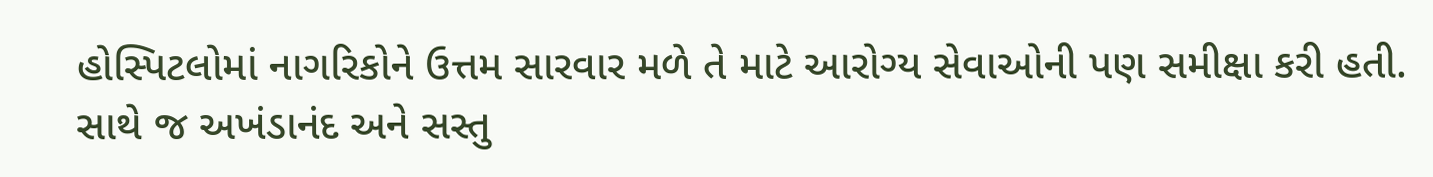હોસ્પિટલોમાં નાગરિકોને ઉત્તમ સારવાર મળે તે માટે આરોગ્ય સેવાઓની પણ સમીક્ષા કરી હતી. સાથે જ અખંડાનંદ અને સસ્તુ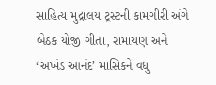સાહિત્ય મુદ્રાલય ટ્રસ્ટની કામગીરી અંગે બેઠક યોજી ગીતા, રામાયણ અને ‘અખંડ આનંદ’ માસિકને વધુ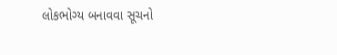લોકભોગ્ય બનાવવા સૂચનો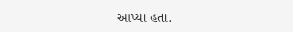આપ્યા હતા.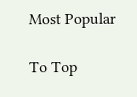Most Popular

To Top